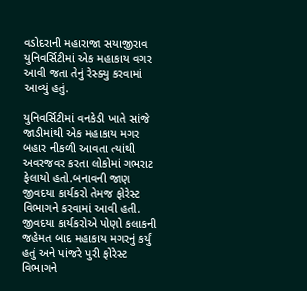વડોદરાની મહારાજા સયાજીરાવ યુનિવર્સિટીમાં એક મહાકાય વગર આવી જતા તેનું રેસ્ક્યુ કરવામાં આવ્યું હતું.

યુનિવર્સિટીમાં વનકેડી ખાતે સાંજે જાડીમાંથી એક મહાકાય મગર બહાર નીકળી આવતા ત્યાંથી અવરજવર કરતા લોકોમાં ગભરાટ ફેલાયો હતો.બનાવની જાણ જીવદયા કાર્યકરો તેમજ ફોરેસ્ટ વિભાગને કરવામાં આવી હતી.
જીવદયા કાર્યકરોએ પોણો કલાકની જહેમત બાદ મહાકાય મગરનું કર્યું હતું અને પાંજરે પુરી ફોરેસ્ટ વિભાગને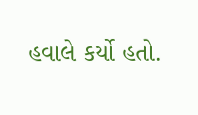હવાલે કર્યો હતો.